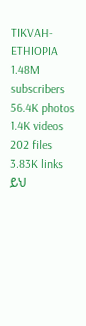TIKVAH-ETHIOPIA
1.48M subscribers
56.4K photos
1.4K videos
202 files
3.83K links
ይህ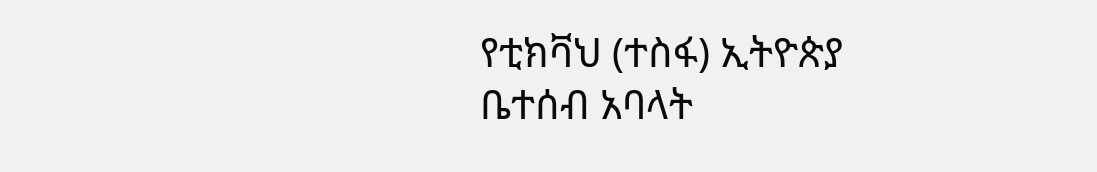የቲክቫህ (ተስፋ) ኢትዮጵያ ቤተሰብ አባላት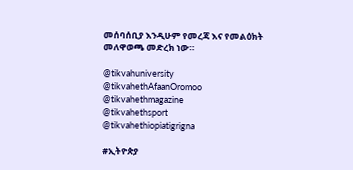መሰባሰቢያ እንዲሁም የመረጃ እና የመልዕክት መለዋወጫ መድረክ ነው።

@tikvahuniversity
@tikvahethAfaanOromoo
@tikvahethmagazine
@tikvahethsport
@tikvahethiopiatigrigna

#ኢትዮጵያ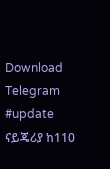Download Telegram
#update ናይጄሪያ ከ110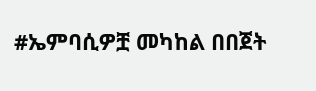#ኤምባሲዎቿ መካከል በበጀት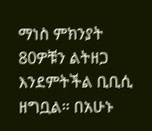ማነስ ምክንያት 80ዎቹን ልትዘጋ እንደምትችል ቢቢሲ ዘግቧል። በአሁኑ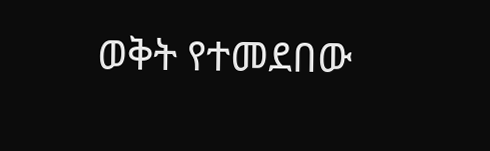ወቅት የተመደበው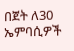በጀት ለ30 ኤምባሲዎች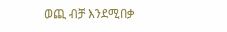ወጪ ብቻ እንደሚበቃ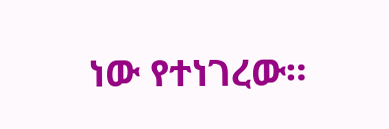ነው የተነገረው።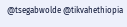@tsegabwolde @tikvahethiopia